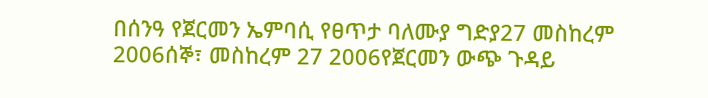በሰንዓ የጀርመን ኤምባሲ የፀጥታ ባለሙያ ግድያ27 መስከረም 2006ሰኞ፣ መስከረም 27 2006የጀርመን ውጭ ጉዳይ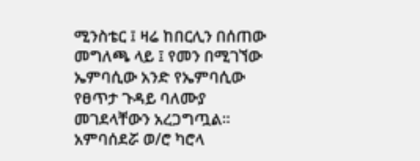ሚንስቴር ፤ ዛሬ ከበርሊን በሰጠው መግለጫ ላይ ፤ የመን በሚገኘው ኤምባሲው አንድ የኤምባሲው የፀጥታ ጉዳይ ባለሙያ መገደላቸውን አረጋግጧል። አምባሰደሯ ወ/ሮ ካሮላ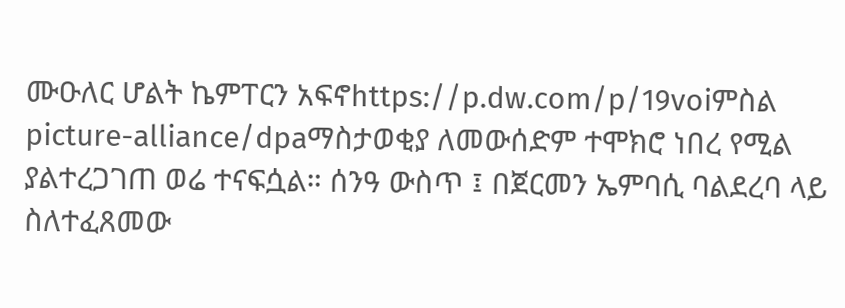ሙዑለር ሆልት ኬምፐርን አፍኖhttps://p.dw.com/p/19voiምስል picture-alliance/dpaማስታወቂያ ለመውሰድም ተሞክሮ ነበረ የሚል ያልተረጋገጠ ወሬ ተናፍሷል። ሰንዓ ውስጥ ፤ በጀርመን ኤምባሲ ባልደረባ ላይ ስለተፈጸመው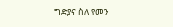ግድያና ስለ የመን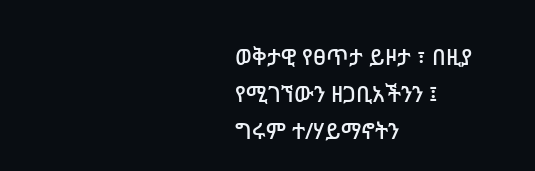ወቅታዊ የፀጥታ ይዞታ ፣ በዚያ የሚገኘውን ዘጋቢአችንን ፤ ግሩም ተ/ሃይማኖትን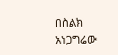በስልክ አነጋግሬው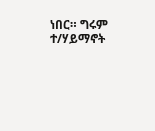ነበር። ግሩም ተ/ሃይማኖት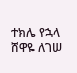ተክሌ የኋላ ሸዋዬ ለገሠ